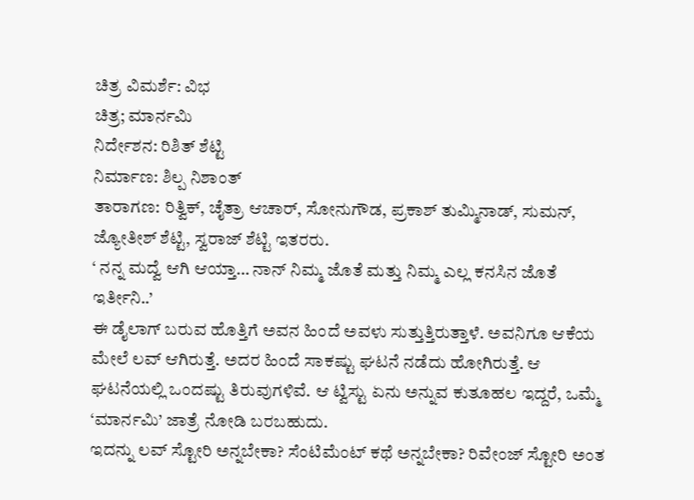ಚಿತ್ರ ವಿಮರ್ಶೆ: ವಿಭ
ಚಿತ್ರ; ಮಾರ್ನಮಿ
ನಿರ್ದೇಶನ: ರಿಶಿತ್ ಶೆಟ್ಟಿ
ನಿರ್ಮಾಣ: ಶಿಲ್ಪ ನಿಶಾಂತ್
ತಾರಾಗಣ: ರಿತ್ವಿಕ್, ಚೈತ್ರಾ ಆಚಾರ್, ಸೋನುಗೌಡ, ಪ್ರಕಾಶ್ ತುಮ್ಮಿನಾಡ್, ಸುಮನ್, ಜ್ಯೋತೀಶ್ ಶೆಟ್ಟಿ, ಸ್ವರಾಜ್ ಶೆಟ್ಟಿ ಇತರರು.
‘ ನನ್ನ ಮದ್ವೆ ಆಗಿ ಆಯ್ತಾ… ನಾನ್ ನಿಮ್ಮ ಜೊತೆ ಮತ್ತು ನಿಮ್ಮ ಎಲ್ಲ ಕನಸಿನ ಜೊತೆ ಇರ್ತೀನಿ..’
ಈ ಡೈಲಾಗ್ ಬರುವ ಹೊತ್ತಿಗೆ ಅವನ ಹಿಂದೆ ಅವಳು ಸುತ್ತುತ್ತಿರುತ್ತಾಳೆ. ಅವನಿಗೂ ಆಕೆಯ ಮೇಲೆ ಲವ್ ಆಗಿರುತ್ತೆ. ಅದರ ಹಿಂದೆ ಸಾಕಷ್ಟು ಘಟನೆ ನಡೆದು ಹೋಗಿರುತ್ತೆ. ಆ ಘಟನೆಯಲ್ಲಿ ಒಂದಷ್ಟು ತಿರುವುಗಳಿವೆ. ಆ ಟ್ವಿಸ್ಟು ಏನು ಅನ್ನುವ ಕುತೂಹಲ ಇದ್ದರೆ, ಒಮ್ಮೆ ‘ಮಾರ್ನಮಿ’ ಜಾತ್ರೆ ನೋಡಿ ಬರಬಹುದು.
ಇದನ್ನು ಲವ್ ಸ್ಟೋರಿ ಅನ್ನಬೇಕಾ? ಸೆಂಟಿಮೆಂಟ್ ಕಥೆ ಅನ್ನಬೇಕಾ? ರಿವೇಂಜ್ ಸ್ಟೋರಿ ಅಂತ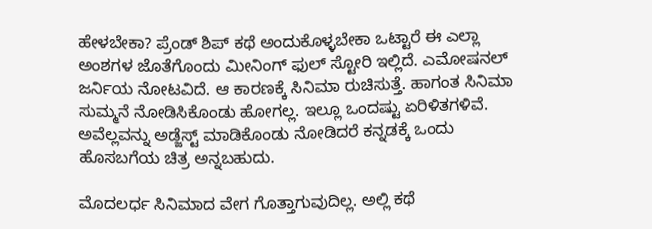ಹೇಳಬೇಕಾ? ಪ್ರೆಂಡ್ ಶಿಪ್ ಕಥೆ ಅಂದುಕೊಳ್ಳಬೇಕಾ ಒಟ್ಟಾರೆ ಈ ಎಲ್ಲಾ ಅಂಶಗಳ ಜೊತೆಗೊಂದು ಮೀನಿಂಗ್ ಫುಲ್ ಸ್ಟೋರಿ ಇಲ್ಲಿದೆ. ಎಮೋಷನಲ್ ಜರ್ನಿಯ ನೋಟವಿದೆ. ಆ ಕಾರಣಕ್ಕೆ ಸಿನಿಮಾ ರುಚಿಸುತ್ತೆ. ಹಾಗಂತ ಸಿನಿಮಾ ಸುಮ್ಮನೆ ನೋಡಿಸಿಕೊಂಡು ಹೋಗಲ್ಲ. ಇಲ್ಲೂ ಒಂದಷ್ಟು ಏರಿಳಿತಗಳಿವೆ. ಅವೆಲ್ಲವನ್ನು ಅಡ್ಜೆಸ್ಟ್ ಮಾಡಿಕೊಂಡು ನೋಡಿದರೆ ಕನ್ನಡಕ್ಕೆ ಒಂದು ಹೊಸಬಗೆಯ ಚಿತ್ರ ಅನ್ನಬಹುದು.

ಮೊದಲರ್ಧ ಸಿನಿಮಾದ ವೇಗ ಗೊತ್ತಾಗುವುದಿಲ್ಲ. ಅಲ್ಲಿ ಕಥೆ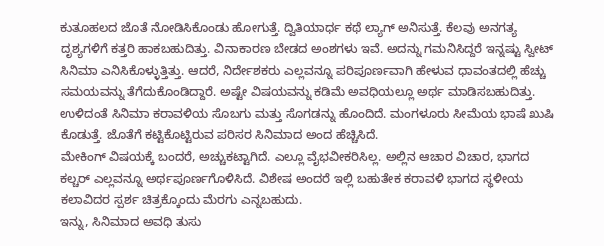ಕುತೂಹಲದ ಜೊತೆ ನೋಡಿಸಿಕೊಂಡು ಹೋಗುತ್ತೆ. ದ್ವಿತಿಯಾರ್ಧ ಕಥೆ ಲ್ಯಾಗ್ ಅನಿಸುತ್ತೆ. ಕೆಲವು ಅನಗತ್ಯ ದೃಶ್ಯಗಳಿಗೆ ಕತ್ತರಿ ಹಾಕಬಹುದಿತ್ತು. ವಿನಾಕಾರಣ ಬೇಡದ ಅಂಶಗಳು ಇವೆ. ಅದನ್ನು ಗಮನಿಸಿದ್ದರೆ ಇನ್ನಷ್ಟು ಸ್ವೀಟ್ ಸಿನಿಮಾ ಎನಿಸಿಕೊಳ್ಳುತ್ತಿತ್ತು. ಆದರೆ, ನಿರ್ದೇಶಕರು ಎಲ್ಲವನ್ನೂ ಪರಿಪೂರ್ಣವಾಗಿ ಹೇಳುವ ಧಾವಂತದಲ್ಲಿ ಹೆಚ್ಚು ಸಮಯವನ್ನು ತೆಗೆದುಕೊಂಡಿದ್ದಾರೆ. ಅಷ್ಟೇ ವಿಷಯವನ್ನು ಕಡಿಮೆ ಅವಧಿಯಲ್ಲೂ ಅರ್ಥ ಮಾಡಿಸಬಹುದಿತ್ತು. ಉಳಿದಂತೆ ಸಿನಿಮಾ ಕರಾವಳಿಯ ಸೊಬಗು ಮತ್ತು ಸೊಗಡನ್ನು ಹೊಂದಿದೆ. ಮಂಗಳೂರು ಸೀಮೆಯ ಭಾಷೆ ಖುಷಿ ಕೊಡುತ್ತೆ. ಜೊತೆಗೆ ಕಟ್ಟಿಕೊಟ್ಟಿರುವ ಪರಿಸರ ಸಿನಿಮಾದ ಅಂದ ಹೆಚ್ಚಿಸಿದೆ.
ಮೇಕಿಂಗ್ ವಿಷಯಕ್ಕೆ ಬಂದರೆ, ಅಚ್ಚುಕಟ್ಟಾಗಿದೆ. ಎಲ್ಲೂ ವೈಭವೀಕರಿಸಿಲ್ಲ. ಅಲ್ಲಿನ ಆಚಾರ ವಿಚಾರ, ಭಾಗದ ಕಲ್ಚರ್ ಎಲ್ಲವನ್ನೂ ಅರ್ಥಪೂರ್ಣಗೊಳಿಸಿದೆ. ವಿಶೇಷ ಅಂದರೆ ಇಲ್ಲಿ ಬಹುತೇಕ ಕರಾವಳಿ ಭಾಗದ ಸ್ಥಳೀಯ ಕಲಾವಿದರ ಸ್ಪರ್ಶ ಚಿತ್ರಕ್ಕೊಂದು ಮೆರಗು ಎನ್ನಬಹುದು.
ಇನ್ನು, ಸಿನಿಮಾದ ಅವಧಿ ತುಸು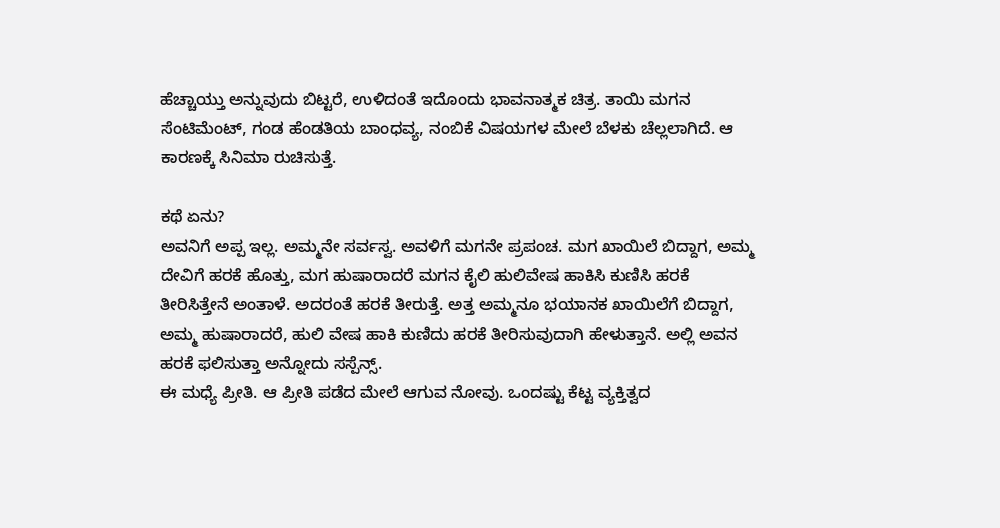ಹೆಚ್ಚಾಯ್ತು ಅನ್ನುವುದು ಬಿಟ್ಟರೆ, ಉಳಿದಂತೆ ಇದೊಂದು ಭಾವನಾತ್ಮಕ ಚಿತ್ರ. ತಾಯಿ ಮಗನ ಸೆಂಟಿಮೆಂಟ್, ಗಂಡ ಹೆಂಡತಿಯ ಬಾಂಧವ್ಯ, ನಂಬಿಕೆ ವಿಷಯಗಳ ಮೇಲೆ ಬೆಳಕು ಚೆಲ್ಲಲಾಗಿದೆ. ಆ ಕಾರಣಕ್ಕೆ ಸಿನಿಮಾ ರುಚಿಸುತ್ತೆ.

ಕಥೆ ಏನು?
ಅವನಿಗೆ ಅಪ್ಪ ಇಲ್ಲ. ಅಮ್ಮನೇ ಸರ್ವಸ್ವ. ಅವಳಿಗೆ ಮಗನೇ ಪ್ರಪಂಚ. ಮಗ ಖಾಯಿಲೆ ಬಿದ್ದಾಗ, ಅಮ್ಮ ದೇವಿಗೆ ಹರಕೆ ಹೊತ್ತು, ಮಗ ಹುಷಾರಾದರೆ ಮಗನ ಕೈಲಿ ಹುಲಿವೇಷ ಹಾಕಿಸಿ ಕುಣಿಸಿ ಹರಕೆ ತೀರಿಸಿತ್ತೇನೆ ಅಂತಾಳೆ. ಅದರಂತೆ ಹರಕೆ ತೀರುತ್ತೆ. ಅತ್ತ ಅಮ್ಮನೂ ಭಯಾನಕ ಖಾಯಿಲೆಗೆ ಬಿದ್ದಾಗ, ಅಮ್ಮ ಹುಷಾರಾದರೆ, ಹುಲಿ ವೇಷ ಹಾಕಿ ಕುಣಿದು ಹರಕೆ ತೀರಿಸುವುದಾಗಿ ಹೇಳುತ್ತಾನೆ. ಅಲ್ಲಿ ಅವನ ಹರಕೆ ಫಲಿಸುತ್ತಾ ಅನ್ನೋದು ಸಸ್ಪೆನ್ಸ್.
ಈ ಮಧ್ಯೆ ಪ್ರೀತಿ. ಆ ಪ್ರೀತಿ ಪಡೆದ ಮೇಲೆ ಆಗುವ ನೋವು. ಒಂದಷ್ಟು ಕೆಟ್ಟ ವ್ಯಕ್ತಿತ್ವದ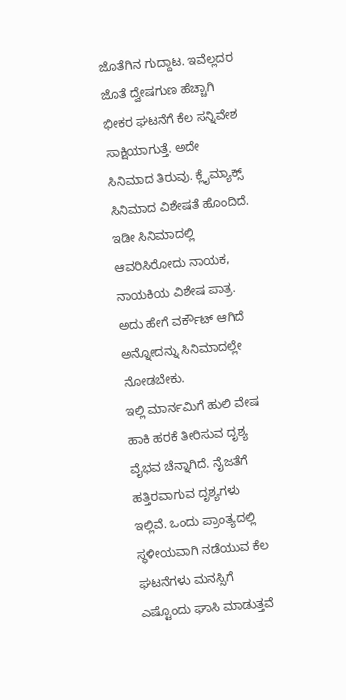ಜೊತೆಗಿನ ಗುದ್ದಾಟ. ಇವೆಲ್ಲದರ ಜೊತೆ ದ್ವೇಷಗುಣ ಹೆಚ್ಚಾಗಿ ಭೀಕರ ಘಟನೆಗೆ ಕೆಲ ಸನ್ನಿವೇಶ ಸಾಕ್ಷಿಯಾಗುತ್ತೆ. ಅದೇ ಸಿನಿಮಾದ ತಿರುವು. ಕ್ಲೈಮ್ಯಾಕ್ಸ್ ಸಿನಿಮಾದ ವಿಶೇಷತೆ ಹೊಂದಿದೆ. ಇಡೀ ಸಿನಿಮಾದಲ್ಲಿ ಆವರಿಸಿರೋದು ನಾಯಕ, ನಾಯಕಿಯ ವಿಶೇಷ ಪಾತ್ರ. ಅದು ಹೇಗೆ ವರ್ಕೌಟ್ ಆಗಿದೆ ಅನ್ನೋದನ್ನು ಸಿನಿಮಾದಲ್ಲೇ ನೋಡಬೇಕು.
ಇಲ್ಲಿ ಮಾರ್ನಮಿಗೆ ಹುಲಿ ವೇಷ ಹಾಕಿ ಹರಕೆ ತೀರಿಸುವ ದೃಶ್ಯ ವೈಭವ ಚೆನ್ನಾಗಿದೆ. ನೈಜತೆಗೆ ಹತ್ತಿರವಾಗುವ ದೃಶ್ಯಗಳು ಇಲ್ಲಿವೆ. ಒಂದು ಪ್ರಾಂತ್ಯದಲ್ಲಿ ಸ್ಥಳೀಯವಾಗಿ ನಡೆಯುವ ಕೆಲ ಘಟನೆಗಳು ಮನಸ್ಸಿಗೆ ಎಷ್ಟೊಂದು ಘಾಸಿ ಮಾಡುತ್ತವೆ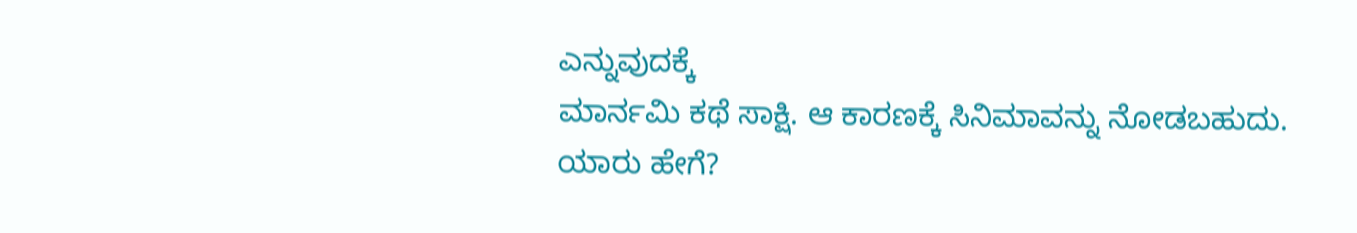ಎನ್ನುವುದಕ್ಕೆ
ಮಾರ್ನಮಿ ಕಥೆ ಸಾಕ್ಷಿ. ಆ ಕಾರಣಕ್ಕೆ ಸಿನಿಮಾವನ್ನು ನೋಡಬಹುದು.
ಯಾರು ಹೇಗೆ?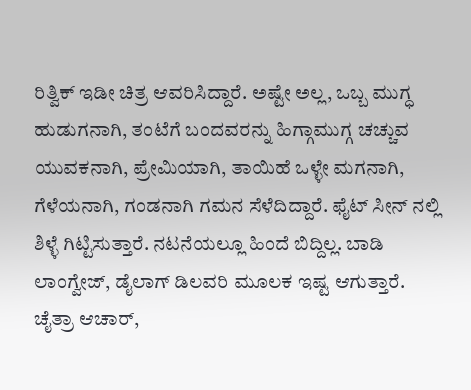ರಿತ್ವಿಕ್ ಇಡೀ ಚಿತ್ರ ಆವರಿಸಿದ್ದಾರೆ. ಅಷ್ಟೇ ಅಲ್ಲ, ಒಬ್ಬ ಮುಗ್ಧ ಹುಡುಗನಾಗಿ, ತಂಟೆಗೆ ಬಂದವರನ್ನು ಹಿಗ್ಗಾಮುಗ್ಗ ಚಚ್ಚುವ ಯುವಕನಾಗಿ, ಪ್ರೇಮಿಯಾಗಿ, ತಾಯಿಹೆ ಒಳ್ಳೇ ಮಗನಾಗಿ, ಗೆಳೆಯನಾಗಿ, ಗಂಡನಾಗಿ ಗಮನ ಸೆಳೆದಿದ್ದಾರೆ. ಫೈಟ್ ಸೀನ್ ನಲ್ಲಿ ಶಿಳ್ಳೆ ಗಿಟ್ಟಿಸುತ್ತಾರೆ. ನಟನೆಯಲ್ಲೂ ಹಿಂದೆ ಬಿದ್ದಿಲ್ಲ. ಬಾಡಿ ಲಾಂಗ್ವೇಜ್, ಡೈಲಾಗ್ ಡಿಲವರಿ ಮೂಲಕ ಇಷ್ಟ ಆಗುತ್ತಾರೆ.
ಚೈತ್ರಾ ಆಚಾರ್,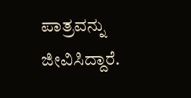ಪಾತ್ರವನ್ನು ಜೀವಿಸಿದ್ದಾರೆ.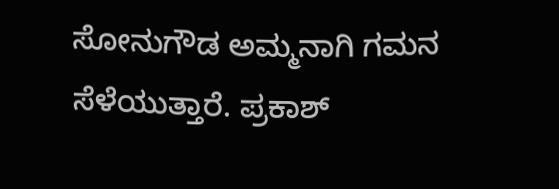ಸೋನುಗೌಡ ಅಮ್ಮನಾಗಿ ಗಮನ ಸೆಳೆಯುತ್ತಾರೆ. ಪ್ರಕಾಶ್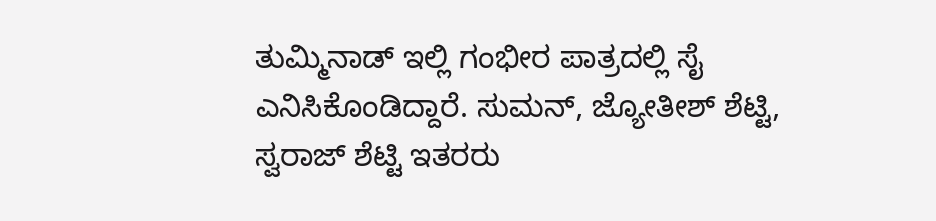ತುಮ್ಮಿನಾಡ್ ಇಲ್ಲಿ ಗಂಭೀರ ಪಾತ್ರದಲ್ಲಿ ಸೈ ಎನಿಸಿಕೊಂಡಿದ್ದಾರೆ. ಸುಮನ್, ಜ್ಯೋತೀಶ್ ಶೆಟ್ಟಿ, ಸ್ವರಾಜ್ ಶೆಟ್ಟಿ ಇತರರು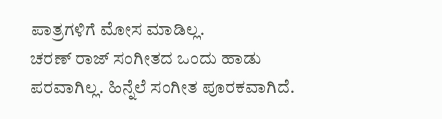ಪಾತ್ರಗಳಿಗೆ ಮೋಸ ಮಾಡಿಲ್ಲ.
ಚರಣ್ ರಾಜ್ ಸಂಗೀತದ ಒಂದು ಹಾಡು ಪರವಾಗಿಲ್ಲ. ಹಿನ್ನೆಲೆ ಸಂಗೀತ ಪೂರಕವಾಗಿದೆ.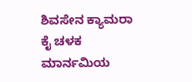ಶಿವಸೇನ ಕ್ಯಾಮರಾ ಕೈ ಚಳಕ ಮಾರ್ನಮಿಯ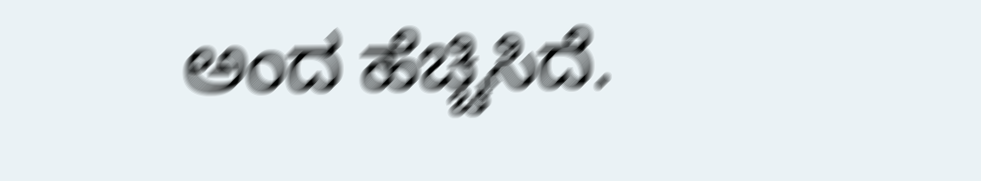ಅಂದ ಹೆಚ್ಚಿಸಿದೆ.